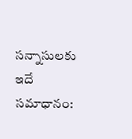సన్నాసులకు ఇదే సమాధానం: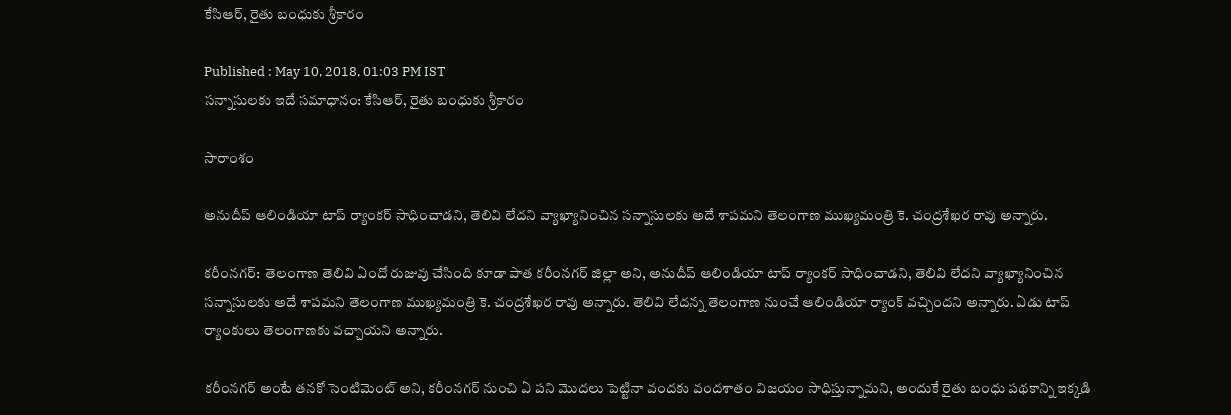కేసిఆర్, రైతు బంధుకు శ్రీకారం

Published : May 10, 2018, 01:03 PM IST
సన్నాసులకు ఇదే సమాధానం: కేసిఆర్, రైతు బంధుకు శ్రీకారం

సారాంశం

అనుదీప్ ఆలిండియా టాప్ ర్యాంకర్ సాధించాడని, తెలివి లేదని వ్యాఖ్యానించిన సన్నాసులకు అదే శాపమని తెలంగాణ ముఖ్యమంత్రి కె. చంద్రశేఖర రావు అన్నారు.

కరీంనగర్:  తెలంగాణ తెలివి ఏందో రుజువు చేసింది కూడా పాత కరీంనగర్ జిల్లా అని, అనుదీప్ ఆలిండియా టాప్ ర్యాంకర్ సాధించాడని, తెలివి లేదని వ్యాఖ్యానించిన సన్నాసులకు అదే శాపమని తెలంగాణ ముఖ్యమంత్రి కె. చంద్రశేఖర రావు అన్నారు. తెలివి లేదన్న తెలంగాణ నుంచే ఆలిండియా ర్యాంక్ వచ్చిందని అన్నారు. ఏడు టాప్ ర్యాంకులు తెలంగాణకు వచ్చాయని అన్నారు.

కరీంనగర్ అంటే తనకో సెంటిమెంట్ అని, కరీంనగర్ నుంచి ఏ పని మొదలు పెట్టినా వందకు వందశాతం విజయం సాధిస్తున్నామని, అందుకే రైతు బంధు పథకాన్ని ఇక్కడి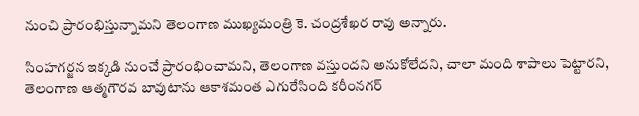నుంచి ప్రారంభిస్తున్నామని తెలంగాణ ముఖ్యమంత్రి కె. చంద్రశేఖర రావు అన్నారు.

సింహగర్జన ఇక్కడి నుంచే ప్రారంభించామని, తెలంగాణ వస్తుందని అనుకోలేదని, చాలా మంది శాపాలు పెట్టారని, తెలంగాణ ఆత్మగౌరవ బావుటాను ఆకాశమంత ఎగురేసింది కరీంనగర్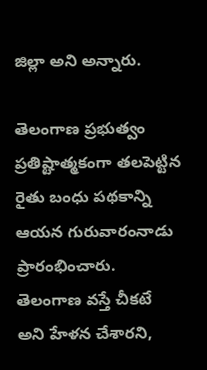జిల్లా అని అన్నారు.

తెలంగాణ ప్రభుత్వం ప్రతిష్టాత్మకంగా తలపెట్టిన రైతు బంధు పథకాన్ని ఆయన గురువారంనాడు ప్రారంభించారు. తెలంగాణ వస్తే చీకటే అని హేళన చేశారని,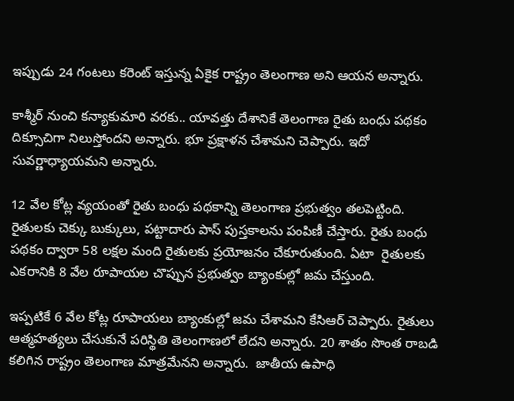ఇప్పుడు 24 గంటలు కరెంట్ ఇస్తున్న ఏకైక రాష్ట్రం తెలంగాణ అని ఆయన అన్నారు.

కాశ్మీర్ నుంచి కన్యాకుమారి వరకు.. యావత్తు దేశానికే తెలంగాణ రైతు బంధు పథకం దిక్సూచిగా నిలుస్తోందని అన్నారు. భూ ప్రక్షాళన చేశామని చెప్పారు. ఇదో సువర్ణాధ్యాయమని అన్నారు.

12 వేల కోట్ల వ్యయంతో రైతు బంధు పథకాన్ని తెలంగాణ ప్రభుత్వం తలపెట్టింది. రైతులకు చెక్కు బుక్కులు, పట్టాదారు పాస్ పుస్తకాలను పంపిణీ చేస్తారు. రైతు బంధు పథకం ద్వారా 58 లక్షల మంది రైతులకు ప్రయోజనం చేకూరుతుంది. ఏటా  రైతులకు ఎకరానికి 8 వేల రూపాయల చొప్పున ప్రభుత్వం బ్యాంకుల్లో జమ చేస్తుంది.

ఇప్పటికే 6 వేల కోట్ల రూపాయలు బ్యాంకుల్లో జమ చేశామని కేసిఆర్ చెప్పారు. రైతులు ఆత్మహత్యలు చేసుకునే పరిస్థితి తెలంగాణలో లేదని అన్నారు. 20 శాతం సొంత రాబడి కలిగిన రాష్ట్రం తెలంగాణ మాత్రమేనని అన్నారు.  జాతీయ ఉపాధి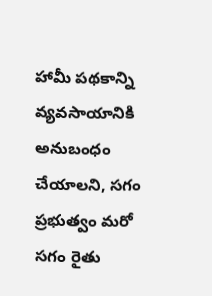హామీ పథకాన్ని వ్యవసాయానికి అనుబంధం చేయాలని, సగం ప్రభుత్వం మరో సగం రైతు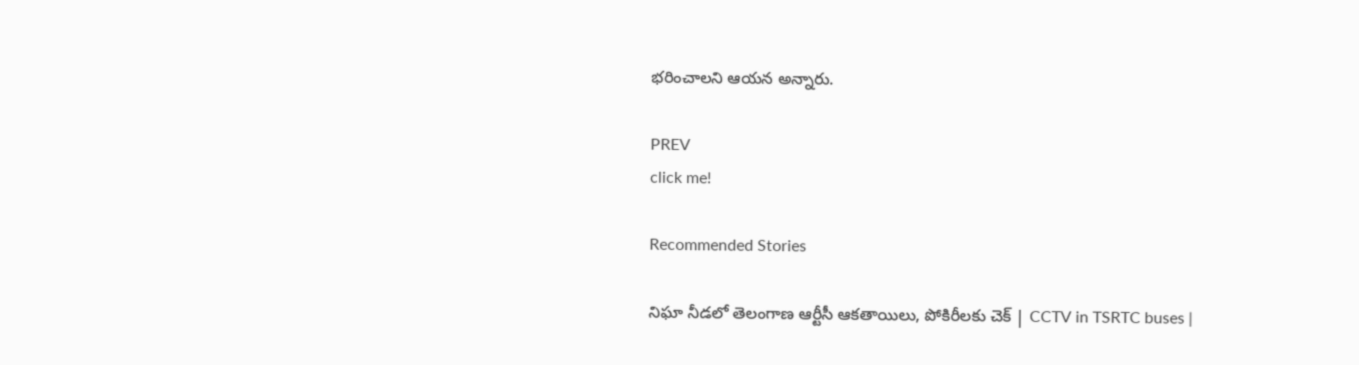భరించాలని ఆయన అన్నారు.

PREV
click me!

Recommended Stories

నిఘా నీడలో తెలంగాణ ఆర్టీసీ ఆకతాయిలు, పోకిరీలకు చెక్ | CCTV in TSRTC buses |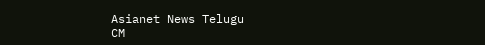Asianet News Telugu
CM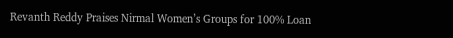Revanth Reddy Praises Nirmal Women’s Groups for 100% Loan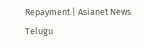Repayment | Asianet News Telugu